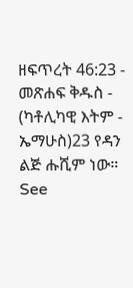ዘፍጥረት 46:23 - መጽሐፍ ቅዱስ - (ካቶሊካዊ እትም - ኤማሁስ)23 የዳን ልጅ ሑሺም ነው። See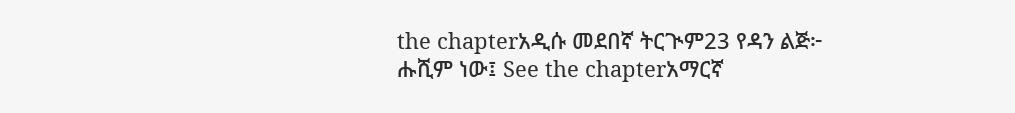the chapterአዲሱ መደበኛ ትርጒም23 የዳን ልጅ፦ ሑሺም ነው፤ See the chapterአማርኛ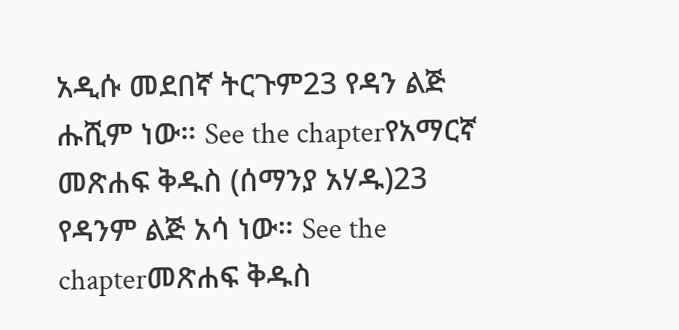አዲሱ መደበኛ ትርጉም23 የዳን ልጅ ሑሺም ነው። See the chapterየአማርኛ መጽሐፍ ቅዱስ (ሰማንያ አሃዱ)23 የዳንም ልጅ አሳ ነው። See the chapterመጽሐፍ ቅዱስ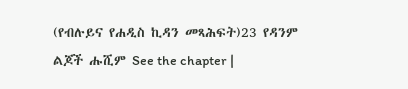(የብሉይና የሐዲስ ኪዳን መጻሕፍት)23 የዳንም ልጆች ሑሺም See the chapter |